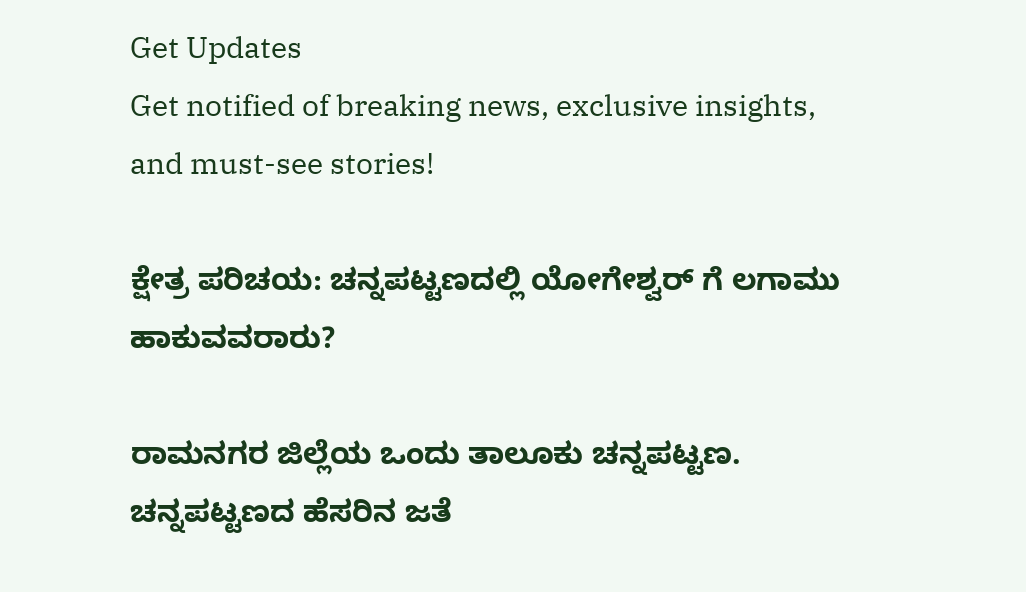Get Updates
Get notified of breaking news, exclusive insights, and must-see stories!

ಕ್ಷೇತ್ರ ಪರಿಚಯ: ಚನ್ನಪಟ್ಟಣದಲ್ಲಿ ಯೋಗೇಶ್ವರ್ ಗೆ ಲಗಾಮು ಹಾಕುವವರಾರು?

ರಾಮನಗರ ಜಿಲ್ಲೆಯ ಒಂದು ತಾಲೂಕು ಚನ್ನಪಟ್ಟಣ. ಚನ್ನಪಟ್ಟಣದ ಹೆಸರಿನ ಜತೆ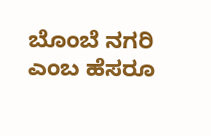ಬೊಂಬೆ ನಗರಿ ಎಂಬ ಹೆಸರೂ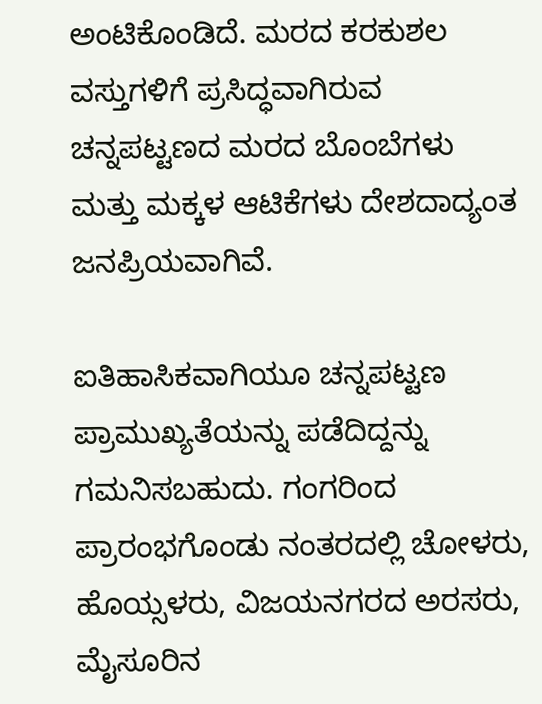ಅಂಟಿಕೊಂಡಿದೆ. ಮರದ ಕರಕುಶಲ ವಸ್ತುಗಳಿಗೆ ಪ್ರಸಿದ್ಧವಾಗಿರುವ ಚನ್ನಪಟ್ಟಣದ ಮರದ ಬೊಂಬೆಗಳು ಮತ್ತು ಮಕ್ಕಳ ಆಟಿಕೆಗಳು ದೇಶದಾದ್ಯಂತ ಜನಪ್ರಿಯವಾಗಿವೆ.

ಐತಿಹಾಸಿಕವಾಗಿಯೂ ಚನ್ನಪಟ್ಟಣ ಪ್ರಾಮುಖ್ಯತೆಯನ್ನು ಪಡೆದಿದ್ದನ್ನು ಗಮನಿಸಬಹುದು. ಗಂಗರಿಂದ ಪ್ರಾರಂಭಗೊಂಡು ನಂತರದಲ್ಲಿ ಚೋಳರು, ಹೊಯ್ಸಳರು, ವಿಜಯನಗರದ ಅರಸರು, ಮೈಸೂರಿನ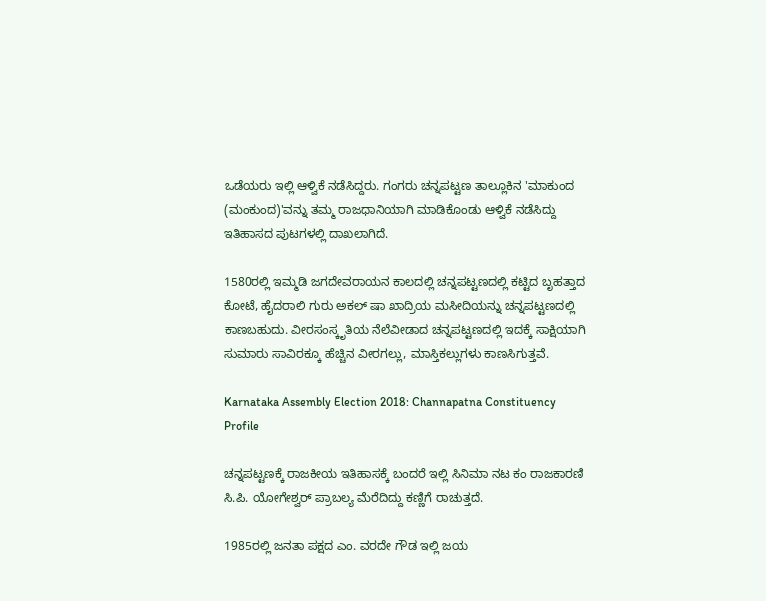ಒಡೆಯರು ಇಲ್ಲಿ ಆಳ್ವಿಕೆ ನಡೆಸಿದ್ದರು. ಗಂಗರು ಚನ್ನಪಟ್ಟಣ ತಾಲ್ಲೂಕಿನ 'ಮಾಕುಂದ (ಮಂಕುಂದ)'ವನ್ನು ತಮ್ಮ ರಾಜಧಾನಿಯಾಗಿ ಮಾಡಿಕೊಂಡು ಆಳ್ವಿಕೆ ನಡೆಸಿದ್ದು ಇತಿಹಾಸದ ಪುಟಗಳಲ್ಲಿ ದಾಖಲಾಗಿದೆ.

1580ರಲ್ಲಿ ಇಮ್ಮಡಿ ಜಗದೇವರಾಯನ ಕಾಲದಲ್ಲಿ ಚನ್ನಪಟ್ಟಣದಲ್ಲಿ ಕಟ್ಟಿದ ಬೃಹತ್ತಾದ ಕೋಟೆ, ಹೈದರಾಲಿ ಗುರು ಅಕಲ್ ಷಾ ಖಾದ್ರಿಯ ಮಸೀದಿಯನ್ನು ಚನ್ನಪಟ್ಟಣದಲ್ಲಿ ಕಾಣಬಹುದು. ವೀರಸಂಸ್ಕೃತಿಯ ನೆಲೆವೀಡಾದ ಚನ್ನಪಟ್ಟಣದಲ್ಲಿ ಇದಕ್ಕೆ ಸಾಕ್ಷಿಯಾಗಿ ಸುಮಾರು ಸಾವಿರಕ್ಕೂ ಹೆಚ್ಚಿನ ವೀರಗಲ್ಲು, ಮಾಸ್ತಿಕಲ್ಲುಗಳು ಕಾಣಸಿಗುತ್ತವೆ.

Karnataka Assembly Election 2018: Channapatna Constituency Profile

ಚನ್ನಪಟ್ಟಣಕ್ಕೆ ರಾಜಕೀಯ ಇತಿಹಾಸಕ್ಕೆ ಬಂದರೆ ಇಲ್ಲಿ ಸಿನಿಮಾ ನಟ ಕಂ ರಾಜಕಾರಣಿ ಸಿ.ಪಿ. ಯೋಗೇಶ್ವರ್ ಪ್ರಾಬಲ್ಯ ಮೆರೆದಿದ್ದು ಕಣ್ಣಿಗೆ ರಾಚುತ್ತದೆ.

1985ರಲ್ಲಿ ಜನತಾ ಪಕ್ಷದ ಎಂ. ವರದೇ ಗೌಡ ಇಲ್ಲಿ ಜಯ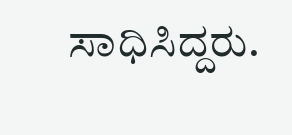ಸಾಧಿಸಿದ್ದರು.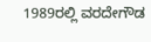1989ರಲ್ಲಿ ವರದೇಗೌಡ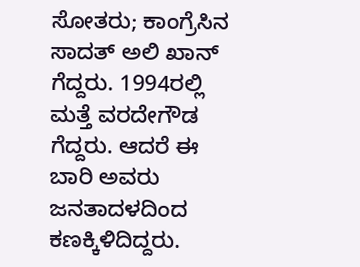ಸೋತರು; ಕಾಂಗ್ರೆಸಿನ ಸಾದತ್ ಅಲಿ ಖಾನ್ ಗೆದ್ದರು. 1994ರಲ್ಲಿ ಮತ್ತೆ ವರದೇಗೌಡ ಗೆದ್ದರು. ಆದರೆ ಈ ಬಾರಿ ಅವರು ಜನತಾದಳದಿಂದ ಕಣಕ್ಕಿಳಿದಿದ್ದರು.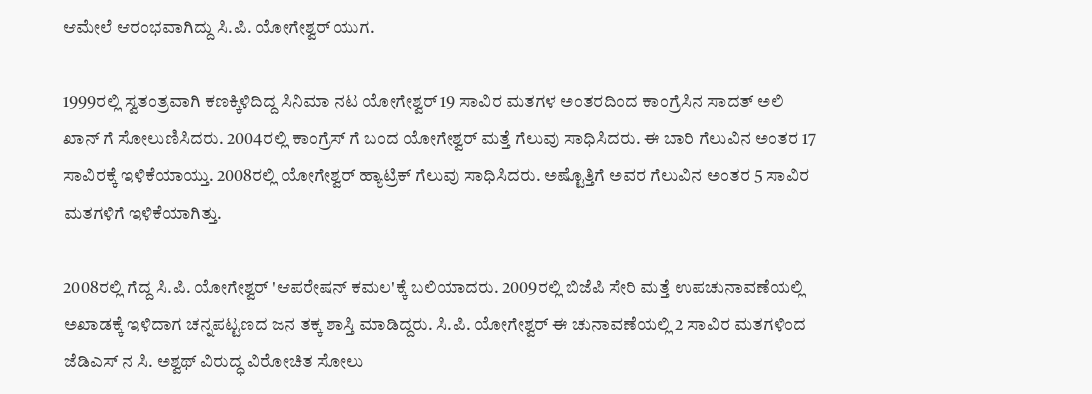ಆಮೇಲೆ ಆರಂಭವಾಗಿದ್ದು ಸಿ.ಪಿ. ಯೋಗೇಶ್ವರ್ ಯುಗ.

1999ರಲ್ಲಿ ಸ್ವತಂತ್ರವಾಗಿ ಕಣಕ್ಕಿಳಿದಿದ್ದ ಸಿನಿಮಾ ನಟ ಯೋಗೇಶ್ವರ್ 19 ಸಾವಿರ ಮತಗಳ ಅಂತರದಿಂದ ಕಾಂಗ್ರೆಸಿನ ಸಾದತ್ ಅಲಿ ಖಾನ್ ಗೆ ಸೋಲುಣಿಸಿದರು. 2004ರಲ್ಲಿ ಕಾಂಗ್ರೆಸ್ ಗೆ ಬಂದ ಯೋಗೇಶ್ವರ್ ಮತ್ತೆ ಗೆಲುವು ಸಾಧಿಸಿದರು. ಈ ಬಾರಿ ಗೆಲುವಿನ ಅಂತರ 17 ಸಾವಿರಕ್ಕೆ ಇಳಿಕೆಯಾಯ್ತು. 2008ರಲ್ಲಿ ಯೋಗೇಶ್ವರ್ ಹ್ಯಾಟ್ರಿಕ್ ಗೆಲುವು ಸಾಧಿಸಿದರು. ಅಷ್ಟೊತ್ತಿಗೆ ಅವರ ಗೆಲುವಿನ ಅಂತರ 5 ಸಾವಿರ ಮತಗಳಿಗೆ ಇಳಿಕೆಯಾಗಿತ್ತು.

2008ರಲ್ಲಿ ಗೆದ್ದ ಸಿ.ಪಿ. ಯೋಗೇಶ್ವರ್ 'ಆಪರೇಷನ್ ಕಮಲ'ಕ್ಕೆ ಬಲಿಯಾದರು. 2009ರಲ್ಲಿ ಬಿಜೆಪಿ ಸೇರಿ ಮತ್ತೆ ಉಪಚುನಾವಣೆಯಲ್ಲಿ ಅಖಾಡಕ್ಕೆ ಇಳಿದಾಗ ಚನ್ನಪಟ್ಟಣದ ಜನ ತಕ್ಕ ಶಾಸ್ತಿ ಮಾಡಿದ್ದರು. ಸಿ.ಪಿ. ಯೋಗೇಶ್ವರ್ ಈ ಚುನಾವಣೆಯಲ್ಲಿ 2 ಸಾವಿರ ಮತಗಳಿಂದ ಜೆಡಿಎಸ್ ನ ಸಿ. ಅಶ್ವಥ್ ವಿರುದ್ಧ ವಿರೋಚಿತ ಸೋಲು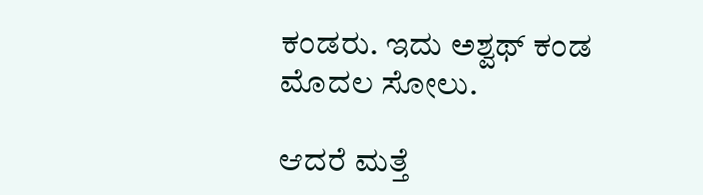ಕಂಡರು. ಇದು ಅಶ್ವಥ್ ಕಂಡ ಮೊದಲ ಸೋಲು.

ಆದರೆ ಮತ್ತೆ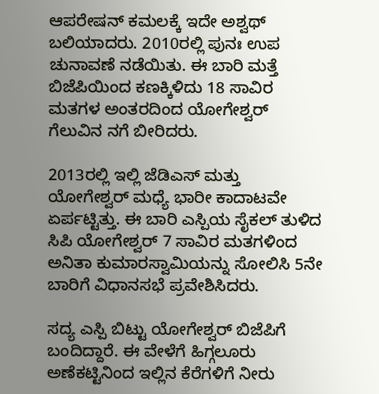ಆಪರೇಷನ್ ಕಮಲಕ್ಕೆ ಇದೇ ಅಶ್ವಥ್ ಬಲಿಯಾದರು. 2010ರಲ್ಲಿ ಪುನಃ ಉಪ ಚುನಾವಣೆ ನಡೆಯಿತು. ಈ ಬಾರಿ ಮತ್ತೆ ಬಿಜೆಪಿಯಿಂದ ಕಣಕ್ಕಿಳಿದು 18 ಸಾವಿರ ಮತಗಳ ಅಂತರದಿಂದ ಯೋಗೇಶ್ವರ್ ಗೆಲುವಿನ ನಗೆ ಬೀರಿದರು.

2013ರಲ್ಲಿ ಇಲ್ಲಿ ಜೆಡಿಎಸ್ ಮತ್ತು ಯೋಗೇಶ್ವರ್ ಮಧ್ಯೆ ಭಾರೀ ಕಾದಾಟವೇ ಏರ್ಪಟ್ಟಿತ್ತು. ಈ ಬಾರಿ ಎಸ್ಪಿಯ ಸೈಕಲ್ ತುಳಿದ ಸಿಪಿ ಯೋಗೇಶ್ವರ್ 7 ಸಾವಿರ ಮತಗಳಿಂದ ಅನಿತಾ ಕುಮಾರಸ್ವಾಮಿಯನ್ನು ಸೋಲಿಸಿ 5ನೇ ಬಾರಿಗೆ ವಿಧಾನಸಭೆ ಪ್ರವೇಶಿಸಿದರು.

ಸದ್ಯ ಎಸ್ಪಿ ಬಿಟ್ಟು ಯೋಗೇಶ್ವರ್ ಬಿಜೆಪಿಗೆ ಬಂದಿದ್ದಾರೆ. ಈ ವೇಳೆಗೆ ಹಿಗ್ಗಲೂರು ಅಣೆಕಟ್ಟಿನಿಂದ ಇಲ್ಲಿನ ಕೆರೆಗಳಿಗೆ ನೀರು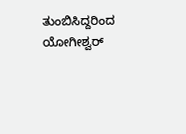ತುಂಬಿಸಿದ್ದರಿಂದ ಯೋಗೀಶ್ವರ್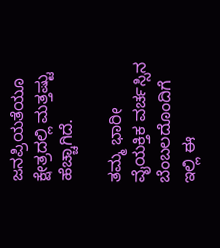ಜನಪ್ರಿಯತೆಯೂ ಕ್ಷೇತ್ರದಲ್ಲಿ ಮತ್ತಷ್ಟು ಹೆಚ್ಚಾಗಿದೆ.

ತಮ್ಮ ಭಾರೀ ವೈಯಕ್ತಿಕ ವರ್ಚಸ್ಸಿನ ಬೆಂಬಲದೊಂದಿಗೆ ಇಲ್ಲಿ ಈ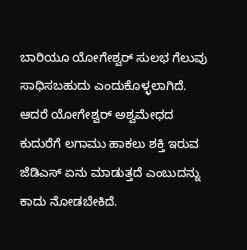ಬಾರಿಯೂ ಯೋಗೇಶ್ವರ್ ಸುಲಭ ಗೆಲುವು ಸಾಧಿಸಬಹುದು ಎಂದುಕೊಳ್ಳಲಾಗಿದೆ. ಆದರೆ ಯೋಗೇಶ್ವರ್ ಅಶ್ವಮೇಧದ ಕುದುರೆಗೆ ಲಗಾಮು ಹಾಕಲು ಶಕ್ತಿ ಇರುವ ಜೆಡಿಎಸ್ ಏನು ಮಾಡುತ್ತದೆ ಎಂಬುದನ್ನು ಕಾದು ನೋಡಬೇಕಿದೆ.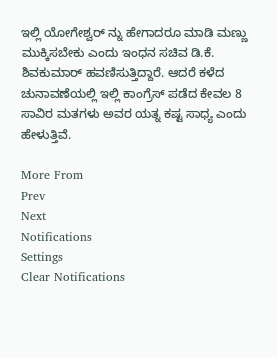ಇಲ್ಲಿ ಯೋಗೇಶ್ವರ್ ನ್ನು ಹೇಗಾದರೂ ಮಾಡಿ ಮಣ್ಣು ಮುಕ್ಕಿಸಬೇಕು ಎಂದು ಇಂಧನ ಸಚಿವ ಡಿ.ಕೆ. ಶಿವಕುಮಾರ್ ಹವಣಿಸುತ್ತಿದ್ದಾರೆ. ಆದರೆ ಕಳೆದ ಚುನಾವಣೆಯಲ್ಲಿ ಇಲ್ಲಿ ಕಾಂಗ್ರೆಸ್ ಪಡೆದ ಕೇವಲ 8 ಸಾವಿರ ಮತಗಳು ಅವರ ಯತ್ನ ಕಷ್ಟ ಸಾಧ್ಯ ಎಂದು ಹೇಳುತ್ತಿವೆ.

More From
Prev
Next
Notifications
Settings
Clear Notifications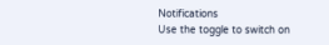Notifications
Use the toggle to switch on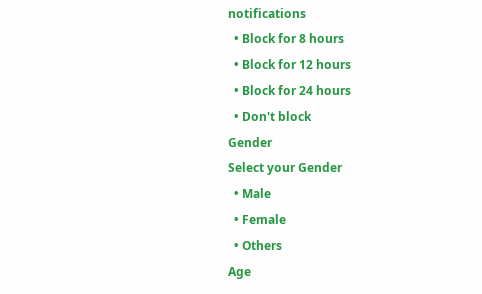notifications
  • Block for 8 hours
  • Block for 12 hours
  • Block for 24 hours
  • Don't block
Gender
Select your Gender
  • Male
  • Female
  • Others
Age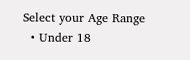Select your Age Range
  • Under 18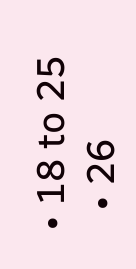• 18 to 25
  • 26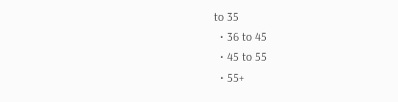to 35
  • 36 to 45
  • 45 to 55
  • 55+